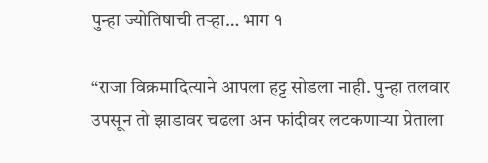पुन्हा ज्योतिषाची तर्‍हा… भाग १

“राजा विक्रमादित्याने आपला हट्ट सोडला नाही. पुन्हा तलवार उपसून तो झाडावर चढला अन फांदीवर लटकणाऱ्या प्रेताला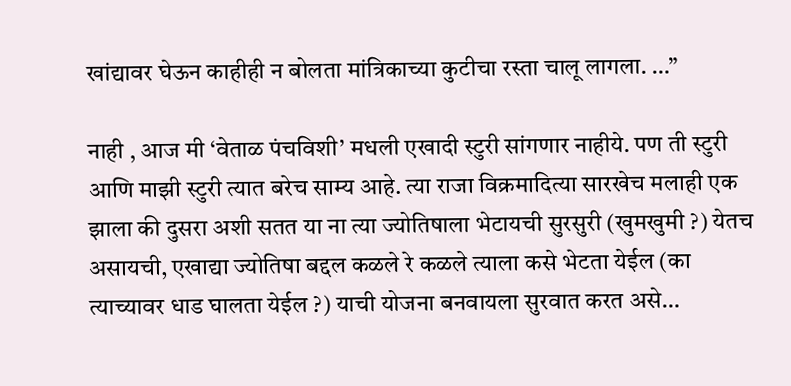खांद्यावर घेऊन काहीही न बोलता मांत्रिकाच्या कुटीचा रस्ता चालू लागला. …”

नाही , आज मी ‘वेताळ पंचविशी’ मधली एखादी स्टुरी सांगणार नाहीये. पण ती स्टुरी आणि माझी स्टुरी त्यात बरेच साम्य आहे. त्या राजा विक्रमादित्या सारखेच मलाही एक झाला की दुसरा अशी सतत या ना त्या ज्योतिषाला भेटायची सुरसुरी (खुमखुमी ?) येतच असायची, एखाद्या ज्योतिषा बद्दल कळले रे कळले त्याला कसे भेटता येईल (का त्याच्यावर धाड घालता येईल ?) याची योजना बनवायला सुरवात करत असे…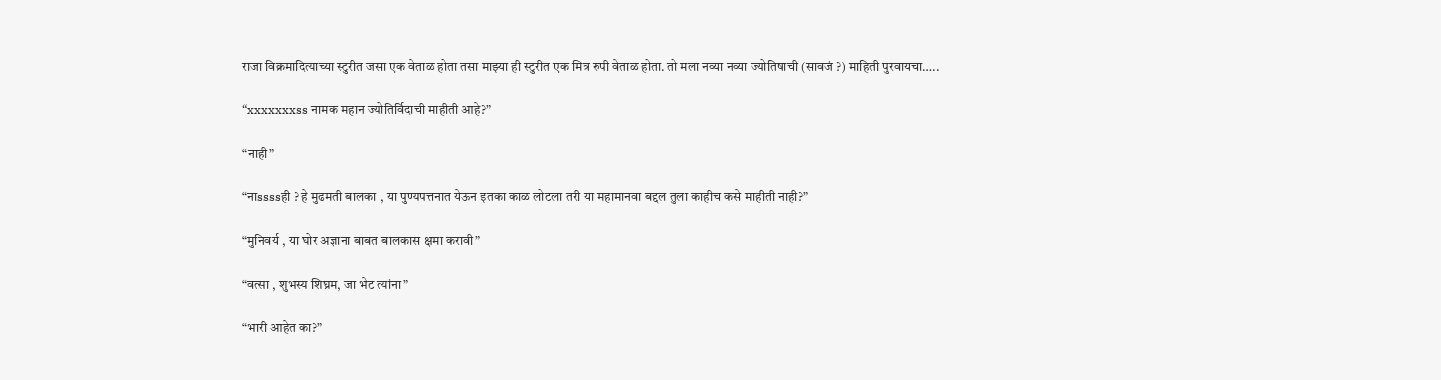राजा विक्रमादित्याच्या स्टुरीत जसा एक वेताळ होता तसा माझ्या ही स्टुरीत एक मित्र रुपी वेताळ होता. तो मला नव्या नव्या ज्योतिषाची (सावजं ?) माहिती पुरवायचा…..

“xxxxxxxss नामक महान ज्योतिर्विदाची माहीती आहे?”

“नाही”

“नाssssही ? हे मुढमती बालका , या पुण्यपत्तनात येऊन इतका काळ लोटला तरी या महामानवा बद्दल तुला काहीच कसे माहीती नाही?”

“मुनिवर्य , या घोर अज्ञाना बाबत बालकास क्षमा करावी”

“वत्सा , शुभस्य शिघ्रम, जा भेट त्यांना”

“भारी आहेत का?”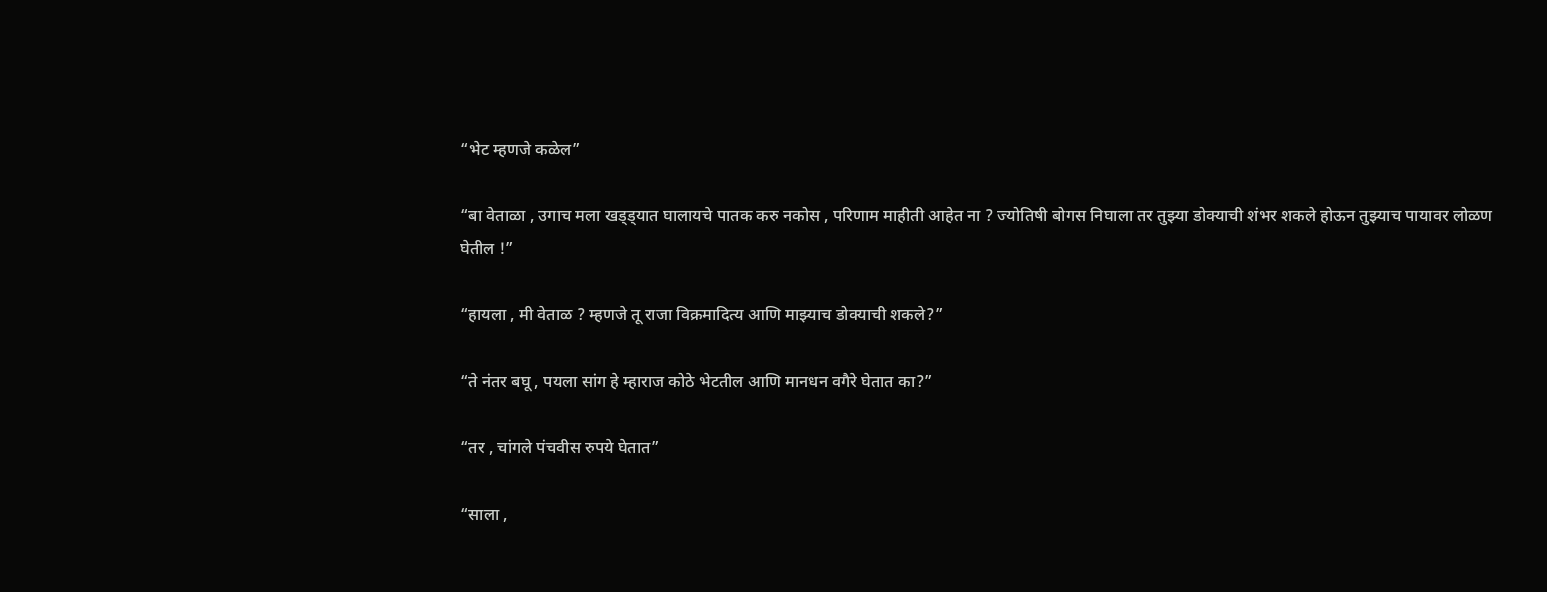“भेट म्हणजे कळेल”

“बा वेताळा , उगाच मला खड्ड्यात घालायचे पातक करु नकोस , परिणाम माहीती आहेत ना ? ज्योतिषी बोगस निघाला तर तुझ्या डोक्याची शंभर शकले होऊन तुझ्याच पायावर लोळण घेतील !”

“हायला , मी वेताळ ? म्हणजे तू राजा विक्रमादित्य आणि माझ्याच डोक्याची शकले?”

“ते नंतर बघू , पयला सांग हे म्हाराज कोठे भेटतील आणि मानधन वगैरे घेतात का?”

“तर , चांगले पंचवीस रुपये घेतात”

“साला ,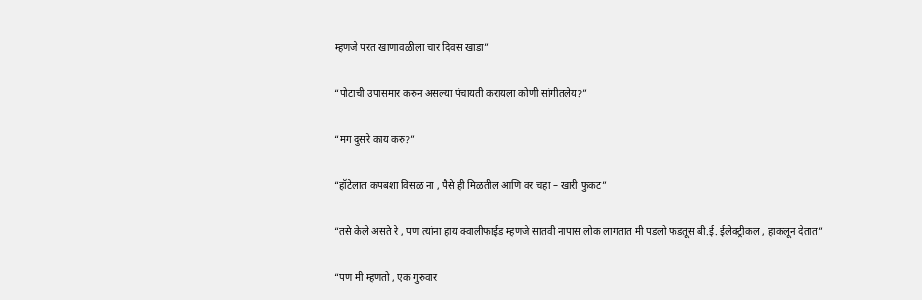म्हणजे परत खाणावळीला चार दिवस खाडा”

“पोटाची उपासमार करुन असल्या पंचायती करायला कोणी सांगीतलेय?”

“मग दुसरे काय करु?”

“हॉटेलात कपबशा विसळ ना , पैसे ही मिळतील आणि वर चहा – खारी फुकट”

“तसे केले असते रे , पण त्यांना हाय क्वालीफाईड म्हणजे सातवी नापास लोक लागतात मी पडलो फडतूस बी.ई. ईलेक्ट्रीकल , हाकलून देतात”

“पण मी म्हणतो , एक गुरुवार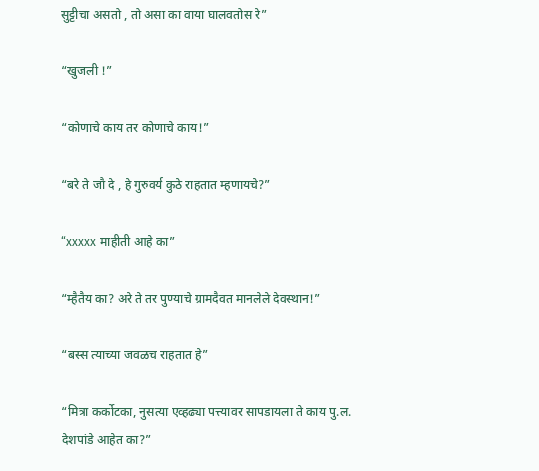सुट्टीचा असतो , तो असा का वाया घालवतोस रे”

“खुजली !”

“कोणाचे काय तर कोणाचे काय!”

“बरे ते जौ दे , हे गुरुवर्य कुठे राहतात म्हणायचे?”

“xxxxx माहीती आहे का”

“म्हैतैय का? अरे ते तर पुण्याचे ग्रामदैवत मानलेले देवस्थान!”

“बस्स त्याच्या जवळच राहतात हे”

“मित्रा कर्कोटका, नुसत्या एव्हढ्या पत्त्यावर सापडायला ते काय पु.ल. देशपांडे आहेत का?”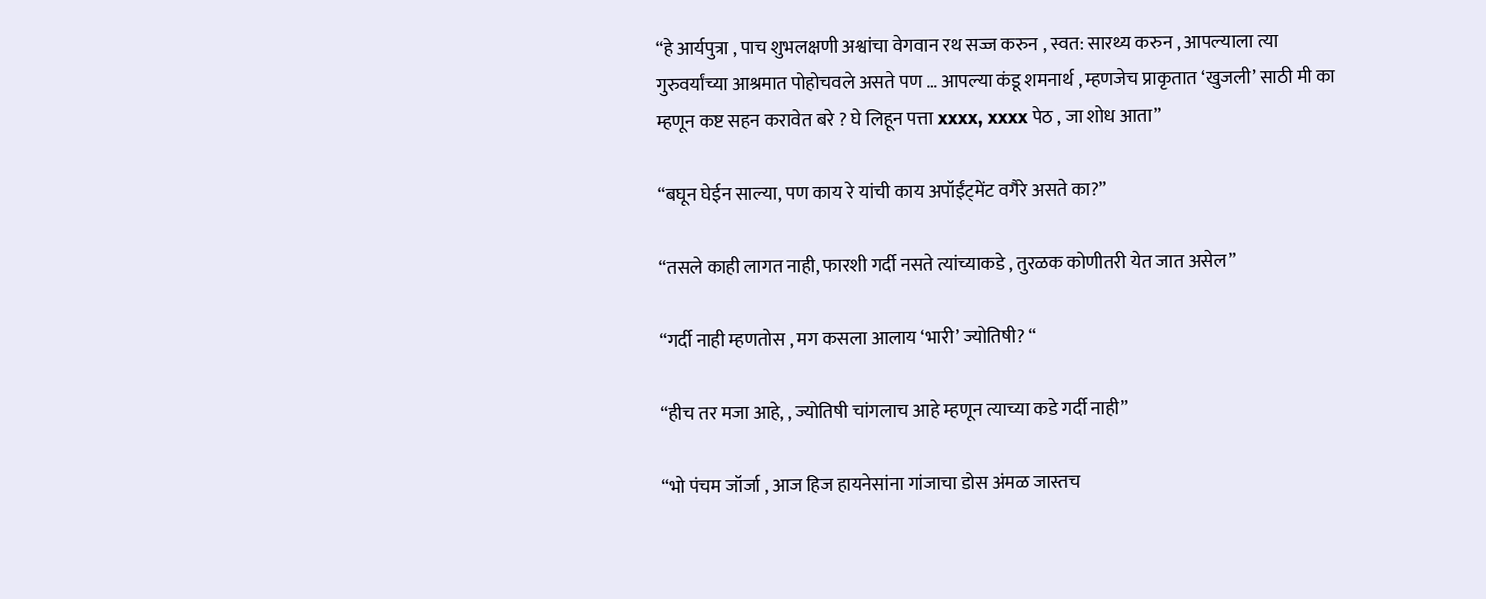“हे आर्यपुत्रा , पाच शुभलक्षणी अश्वांचा वेगवान रथ सज्ज करुन , स्वत: सारथ्य करुन , आपल्याला त्या गुरुवर्यांच्या आश्रमात पोहोचवले असते पण … आपल्या कंडू शमनार्थ , म्हणजेच प्राकृतात ‘खुजली’ साठी मी का म्हणून कष्ट सहन करावेत बरे ? घे लिहून पत्ता xxxx, xxxx पेठ , जा शोध आता”

“बघून घेईन साल्या, पण काय रे यांची काय अपॉईंट्मेंट वगैरे असते का?”

“तसले काही लागत नाही, फारशी गर्दी नसते त्यांच्याकडे , तुरळक कोणीतरी येत जात असेल”

“गर्दी नाही म्हणतोस , मग कसला आलाय ‘भारी’ ज्योतिषी? “

“हीच तर मजा आहे, , ज्योतिषी चांगलाच आहे म्हणून त्याच्या कडे गर्दी नाही”

“भो पंचम जॉर्जा , आज हिज हायनेसांना गांजाचा डोस अंमळ जास्तच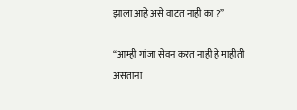झाला आहे असे वाटत नाही का ?”

“आम्ही गांजा सेवन करत नाही हे माहीती असताना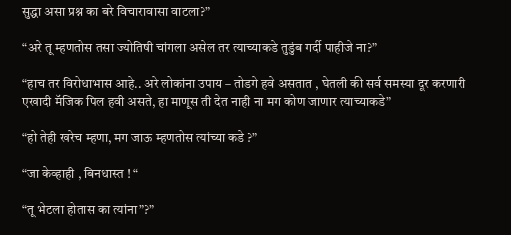सुद्धा असा प्रश्न का बरे विचारावासा वाटला?”

“अरे तू म्हणतोस तसा ज्योतिषी चांगला असेल तर त्याच्याकडे तुडुंब गर्दी पाहीजे ना?”

“हाच तर विरोधाभास आहे.. अरे लोकांना उपाय – तोडगे हवे असतात , घेतली की सर्व समस्या दूर करणारी एखादी मॅजिक पिल हवी असते, हा माणूस ती देत नाही ना मग कोण जाणार त्याच्याकडे”

“हो तेही खरेच म्हणा, मग जाऊ म्हणतोस त्यांच्या कडे ?”

“जा केव्हाही , बिनधास्त ! “

“तू भेटला होतास का त्यांना”?”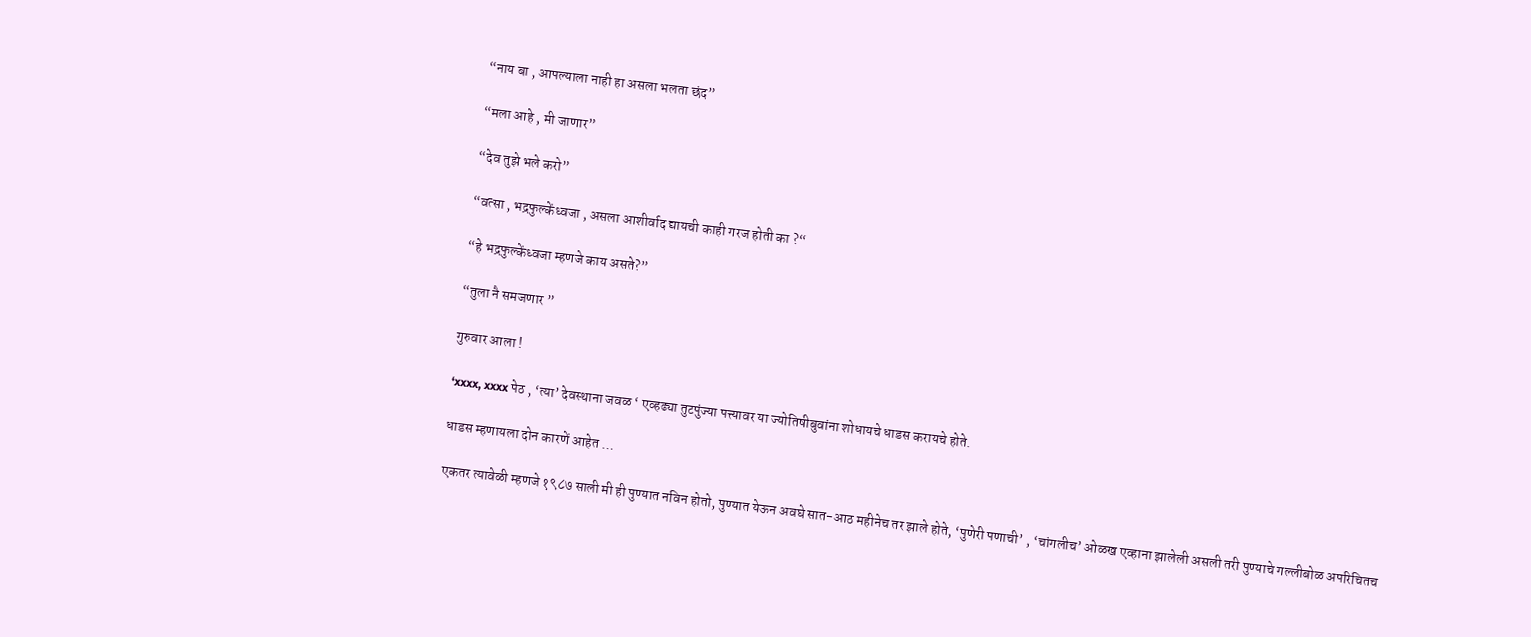“नाय बा , आपल्याला नाही हा असला भलता छंद”

“मला आहे , मी जाणार”

“देव तुझे भले करो”

“वत्सा , भद्रफुल्केंध्वजा , असला आशीर्वाद द्यायची काही गरज होती का ?“

“हे भद्रफुल्केंध्वजा म्हणजे काय असते?”

“तुला नै समजणार ”

गुरुवार आला !

‘xxxx, xxxx पेठ , ‘त्या’ देवस्थाना जवळ ‘ एव्हढ्या तुटपुंज्या पत्त्यावर या ज्योतिषीबुवांना शोधायचे धाडस करायचे होते.

धाडस म्हणायला दोन कारणें आहेत …

एकतर त्यावेळी म्हणजे १९८७ साली मी ही पुण्यात नविन होतो, पुण्यात येऊन अवघे सात-आठ महीनेच तर झाले होते, ‘पुणेरी पणाची’ , ‘चांगलीच’ ओळख एव्हाना झालेली असली तरी पुण्याचे गल्लीबोळ अपरिचितच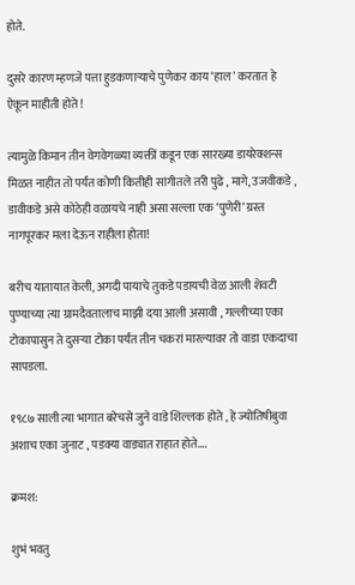होते.

दुसरे कारण म्हणजे पत्ता हुडकणार्‍याचे पुणेकर काय ‘हाल’ करतात हे ऐकून माहीती होते !

त्यामुळे किमान तीन वेगवेगळ्या व्यक्तीं कडून एक सारख्या डायरेक्शन्स मिळत नाहीत तो पर्यंत कोणी कितीही सांगीतले तरी पुढे , मागे, उजवीकडे , डावीकडे असे कोठेही वळायचे नाही असा सल्ला एक ‘पुणेरी’ ग्रस्त नागपूरकर मला देऊन राहीला होता!

बरीच यातायात केली, अगदी पायाचे तुकडे पडायची वेळ आली शेवटी पुण्याच्या त्या ग्रामदैवतालाच माझी दया आली असावी , गल्लीच्या एका टोकापासुन ते दुसर्‍या टोका पर्यंत तीन चकरां मारल्यावर तो वाडा एकदाचा सापडला.

१९८७ साली त्या भागात बरेचसे जुने वाडे शिल्लक होते , हे ज्योतिषीबुवा अशाच एका जुनाट , पडक्या वाड्यात राहात होते….

क्रमश:

शुभं भवतु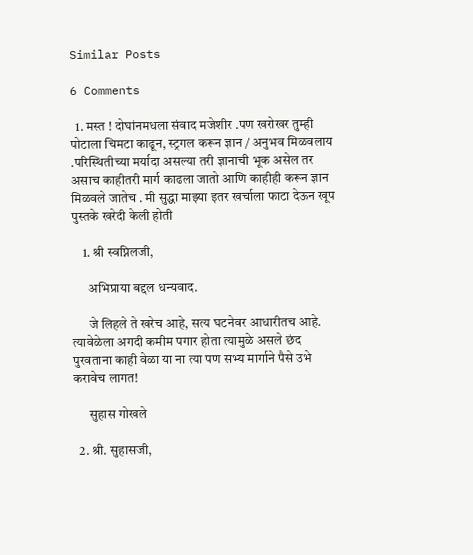Similar Posts

6 Comments

  1. मस्त ! दोघांनमधला संवाद मजेशीर .पण खरोखर तुम्ही पोटाला चिमटा काढून, स्ट्रगल करून ज्ञान / अनुभव मिळवलाय .परिस्थितीच्या मर्यादा असल्या तरी ज्ञानाची भूक असेल तर असाच काहीतरी मार्ग काढला जातो आणि काहीही करून ज्ञान मिळवले जातेच . मी सुद्धा माझ्या इतर खर्चाला फाटा देऊन खूप पुस्तके खरेदी केली होती

    1. श्री स्वप्निलजी,

      अभिप्राया बद्दल धन्यवाद.

      जे लिहले ते खरेच आहे, सत्य घटनेवर आधारीतच आहे. त्यावेळेला अगदी कमीम पगार होता त्यामुळे असले छंद पुरवताना काही वेळा या ना त्या पण सभ्य मार्गाने पैसे उभे करावेच लागत!

      सुहास गोखले

  2. श्री. सुहासजी,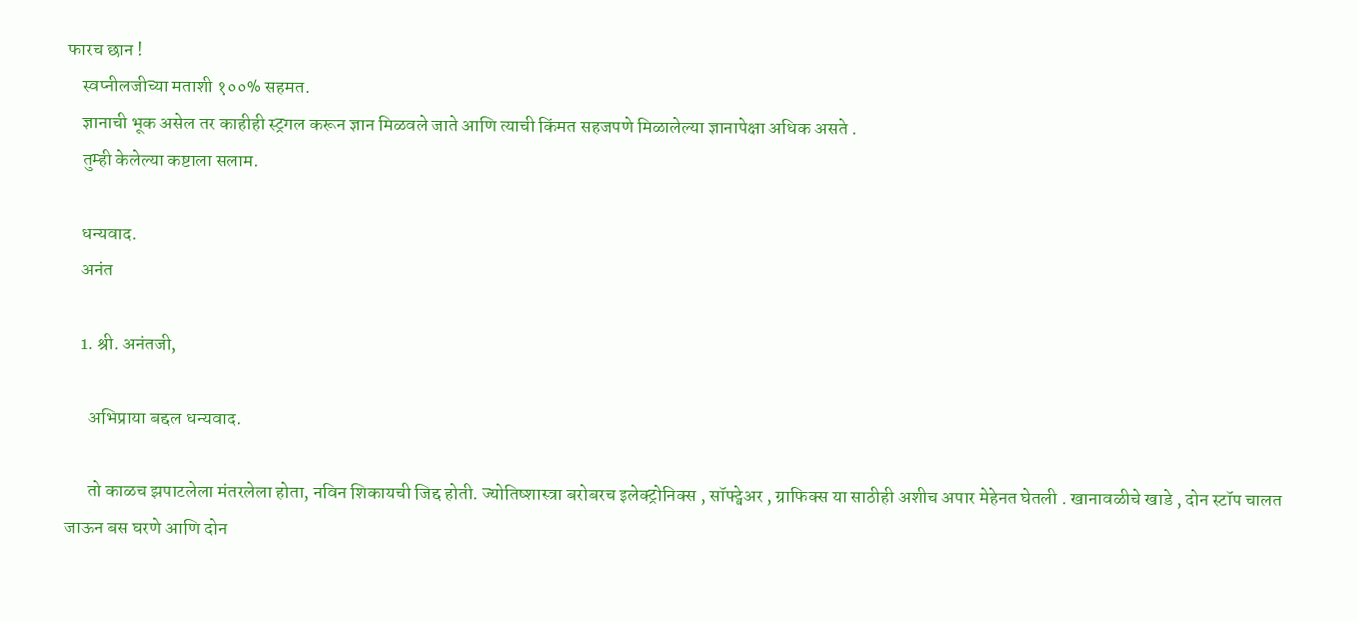फारच छान !
    स्वप्नीलजीच्या मताशी १००% सहमत.
    ज्ञानाची भूक असेल तर काहीही स्ट्रगल करून ज्ञान मिळवले जाते आणि त्याची किंमत सहजपणे मिळालेल्या ज्ञानापेक्षा अधिक असते .
    तुम्ही केलेल्या कष्टाला सलाम.

    धन्यवाद.
    अनंत

    1. श्री. अनंतजी,

      अभिप्राया बद्दल धन्यवाद.

      तो काळच झपाटलेला मंतरलेला होता, नविन शिकायची जिद्द होती. ज्योतिष्शास्त्रा बरोबरच इलेक्ट्रोनिक्स , सॉफ्ट्वेअर , ग्राफिक्स या साठीही अशीच अपार मेहेनत घेतली . खानावळीचे खाडे , दोन स्टॉप चालत जाऊन बस घरणे आणि दोन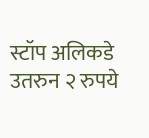स्टॉप अलिकडे उतरुन २ रुपये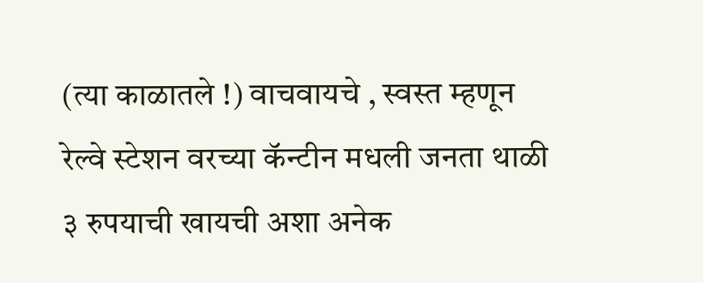(त्या काळातले !) वाचवायचे , स्वस्त म्हणून रेल्वे स्टेशन वरच्या कॅन्टीन मधली जनता थाळी ३ रुपयाची खायची अशा अनेक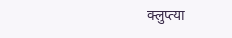क्लुप्त्या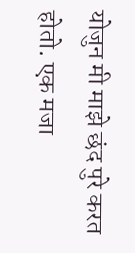योजुन मी माझे छंद पुरे करत होतो. एक मजा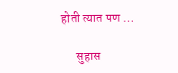होती त्यात पण …

      सुहास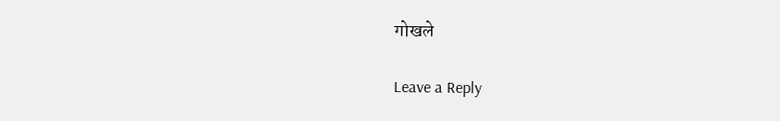गोखले

Leave a Reply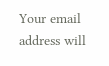Your email address will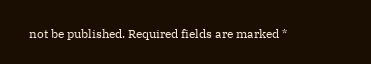not be published. Required fields are marked *